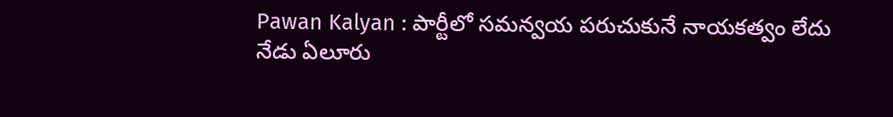Pawan Kalyan : పార్టీలో సమన్వయ పరుచుకునే నాయకత్వం లేదు
నేడు ఏలూరు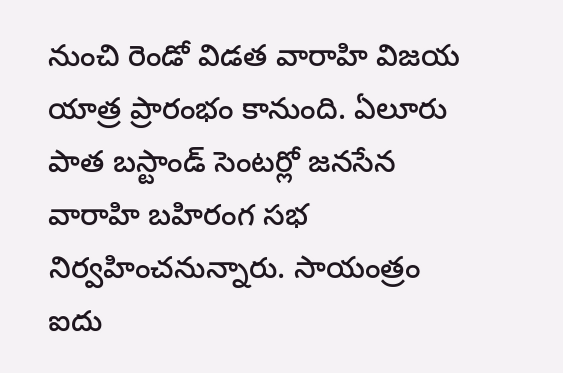నుంచి రెండో విడత వారాహి విజయ యాత్ర ప్రారంభం కానుంది. ఏలూరు పాత బస్టాండ్ సెంటర్లో జనసేన వారాహి బహిరంగ సభ నిర్వహించనున్నారు. సాయంత్రం ఐదు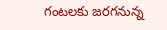గంటలకు జరగనున్న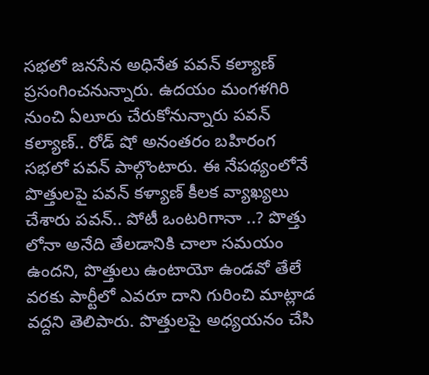సభలో జనసేన అధినేత పవన్ కల్యాణ్ ప్రసంగించనున్నారు. ఉదయం మంగళగిరి నుంచి ఏలూరు చేరుకోనున్నారు పవన్ కల్యాణ్.. రోడ్ షో అనంతరం బహిరంగ సభలో పవన్ పాల్గొంటారు. ఈ నేపథ్యంలోనే పొత్తులపై పవన్ కళ్యాణ్ కీలక వ్యాఖ్యలు చేశారు పవన్.. పోటీ ఒంటరిగానా ..? పొత్తు లోనా అనేది తేలడానికి చాలా సమయం ఉందని, పొత్తులు ఉంటాయో ఉండవో తేలే వరకు పార్టీలో ఎవరూ దాని గురించి మాట్లాడ వద్దని తెలిపారు. పొత్తులపై అధ్యయనం చేసి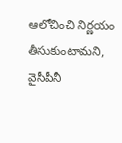ఆలోచించి నిర్ణయం తీసుకుంటామని, వైసీపీనీ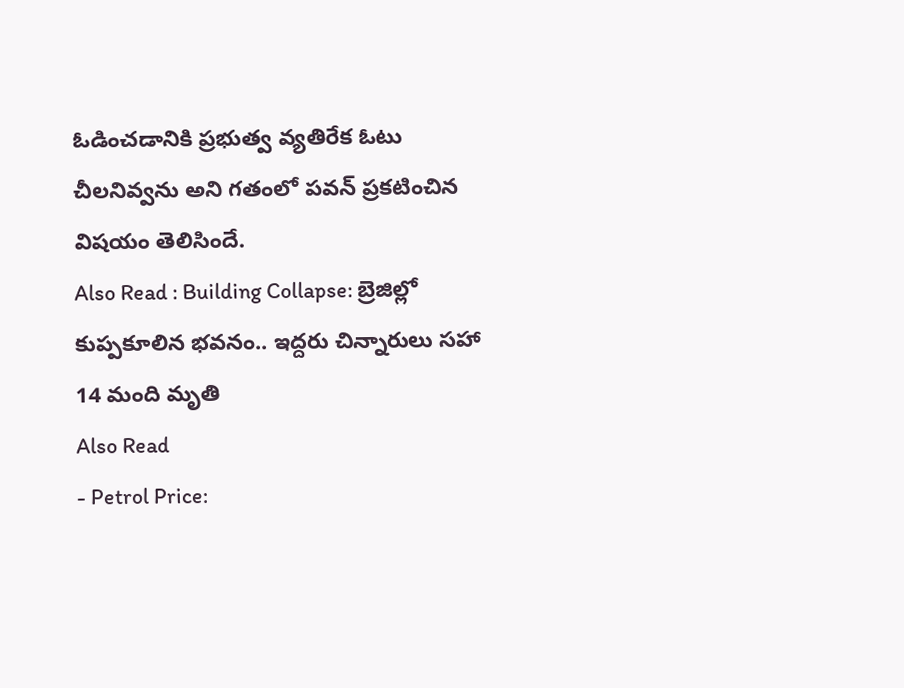ఓడించడానికి ప్రభుత్వ వ్యతిరేక ఓటు చీలనివ్వను అని గతంలో పవన్ ప్రకటించిన విషయం తెలిసిందే.
Also Read : Building Collapse: బ్రెజిల్లో కుప్పకూలిన భవనం.. ఇద్దరు చిన్నారులు సహా 14 మంది మృతి
Also Read
- Petrol Price: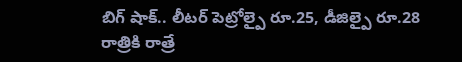బిగ్ షాక్.. లీటర్ పెట్రోల్పై రూ.25, డీజిల్పై రూ.28 రాత్రికి రాత్రే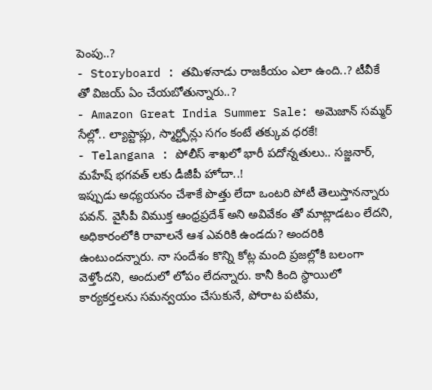పెంపు..?
- Storyboard : తమిళనాడు రాజకీయం ఎలా ఉంది..? టీవీకే తో విజయ్ ఏం చేయబోతున్నారు..?
- Amazon Great India Summer Sale: అమెజాన్ సమ్మర్ సేల్లో.. ల్యాప్టాప్లు, స్మార్ట్ఫోన్లు సగం కంటే తక్కువ ధరకే!
- Telangana : పోలీస్ శాఖలో భారీ పదోన్నతులు.. సజ్జనార్, మహేష్ భగవత్ లకు డీజీపీ హోదా..!
ఇప్పుడు అధ్యయనం చేశాకే పొత్తు లేదా ఒంటరి పోటీ తెలుస్తానన్నారు పవన్. వైసీపీ విముక్త ఆంధ్రప్రదేశ్ అని అవివేకం తో మాట్లాడటం లేదని, అధికారంలోకి రావాలనే ఆశ ఎవరికి ఉండదు? అందరికి ఉంటుందన్నారు. నా సందేశం కొన్ని కోట్ల మంది ప్రజల్లోకి బలంగా వెళ్తోందని, అందులో లోపం లేదన్నారు. కానీ కింది స్థాయిలో కార్యకర్తలను సమన్వయం చేసుకునే, పోరాట పటిమ,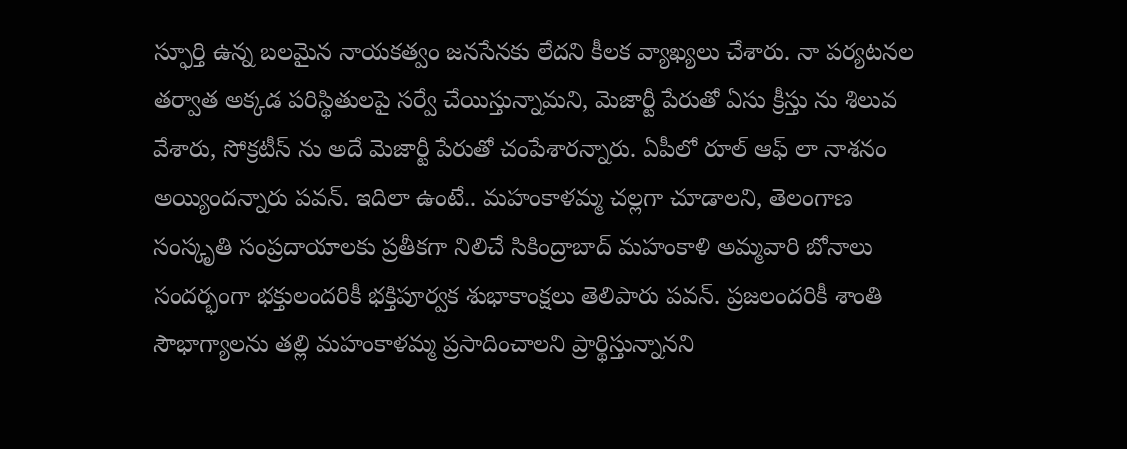స్ఫూర్తి ఉన్న బలమైన నాయకత్వం జనసేనకు లేదని కీలక వ్యాఖ్యలు చేశారు. నా పర్యటనల తర్వాత అక్కడ పరిస్థితులపై సర్వే చేయిస్తున్నామని, మెజార్టీ పేరుతో ఏసు క్రీస్తు ను శిలువ వేశారు, సోక్రటీస్ ను అదే మెజార్టీ పేరుతో చంపేశారన్నారు. ఏపీలో రూల్ ఆఫ్ లా నాశనం అయ్యిందన్నారు పవన్. ఇదిలా ఉంటే.. మహంకాళమ్మ చల్లగా చూడాలని, తెలంగాణ సంస్కృతి సంప్రదాయాలకు ప్రతీకగా నిలిచే సికింద్రాబాద్ మహంకాళి అమ్మవారి బోనాలు సందర్భంగా భక్తులందరికీ భక్తిపూర్వక శుభాకాంక్షలు తెలిపారు పవన్. ప్రజలందరికీ శాంతి సౌభాగ్యాలను తల్లి మహంకాళమ్మ ప్రసాదించాలని ప్రార్థిస్తున్నానని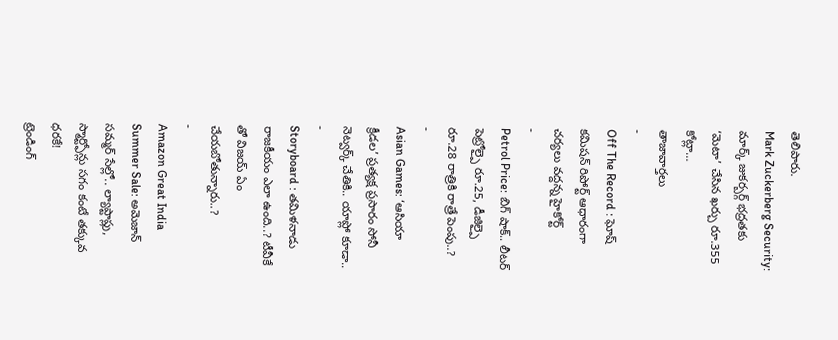తెలిపారు.
Mark Zuckerberg Security: మార్క్ జుకర్బర్గ్ భద్రతకు ‘మెటా’ చేసిన ఖర్చు రూ.355 కోట్లా…
తాజావార్తలు
-
Off The Record : ఘోష్ కమిషన్ రిపోర్ట్ ఆధారంగా చర్యలు వద్దన్న హైకోర్ట్
-
Petrol Price: బిగ్ షాక్.. లీటర్ పెట్రోల్పై రూ.25, డీజిల్పై రూ.28 రాత్రికి రాత్రే పెంపు..?
-
Asian Games: ‘ఆసియా క్రీడల’ ప్రత్యక్ష ప్రసారం సోనీ నెట్వర్క్ చేతికి.. యాప్లో కూడా..
-
Storyboard : తమిళనాడు రాజకీయం ఎలా ఉంది..? టీవీకే తో విజయ్ ఏం చేయబోతున్నారు..?
-
Amazon Great India Summer Sale: అమెజాన్ సమ్మర్ సేల్లో.. ల్యాప్టాప్లు, స్మార్ట్ఫోన్లు సగం కంటే తక్కువ ధరకే!
ట్రెండింగ్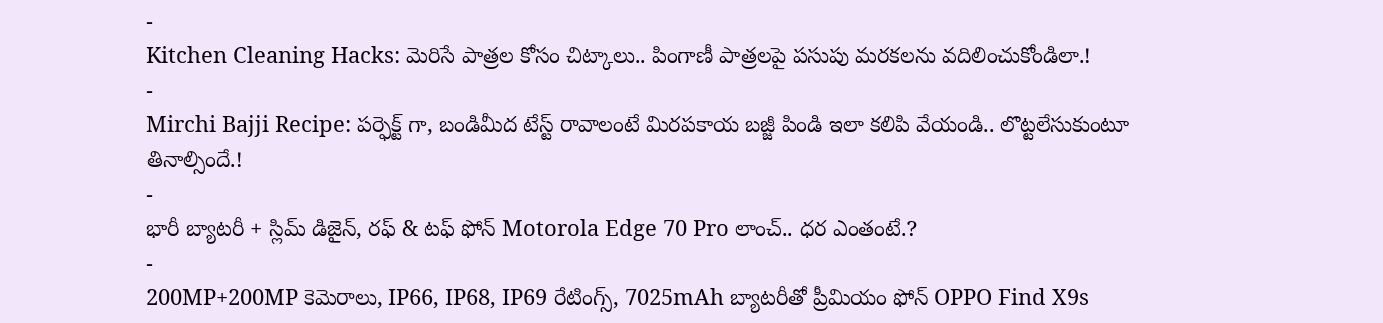-
Kitchen Cleaning Hacks: మెరిసే పాత్రల కోసం చిట్కాలు.. పింగాణీ పాత్రలపై పసుపు మరకలను వదిలించుకోండిలా.!
-
Mirchi Bajji Recipe: పర్ఫెక్ట్ గా, బండిమీద టేస్ట్ రావాలంటే మిరపకాయ బజ్జీ పిండి ఇలా కలిపి వేయండి.. లొట్టలేసుకుంటూ తినాల్సిందే.!
-
భారీ బ్యాటరీ + స్లిమ్ డిజైన్, రఫ్ & టఫ్ ఫోన్ Motorola Edge 70 Pro లాంచ్.. ధర ఎంతంటే.?
-
200MP+200MP కెమెరాలు, IP66, IP68, IP69 రేటింగ్స్, 7025mAh బ్యాటరీతో ప్రీమియం ఫోన్ OPPO Find X9s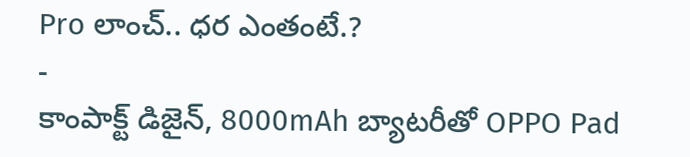Pro లాంచ్.. ధర ఎంతంటే.?
-
కాంపాక్ట్ డిజైన్, 8000mAh బ్యాటరీతో OPPO Pad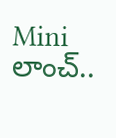Mini లాంచ్..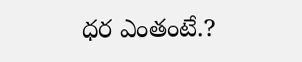ధర ఎంతంటే.?